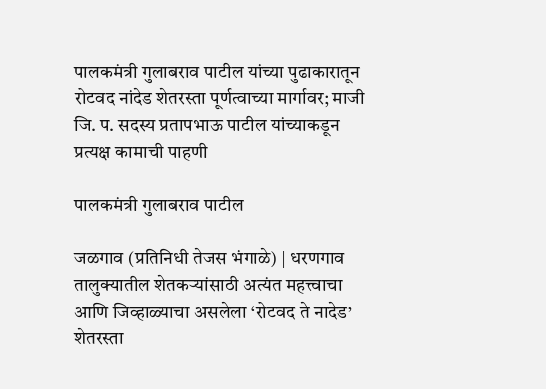पालकमंत्री गुलाबराव पाटील यांच्या पुढाकारातून रोटवद नांदेड शेतरस्ता पूर्णत्वाच्या मार्गावर; माजी जि. प. सदस्य प्रतापभाऊ पाटील यांच्याकडून प्रत्यक्ष कामाची पाहणी

पालकमंत्री गुलाबराव पाटील

जळगाव (प्रतिनिधी तेजस भंगाळे) | धरणगाव तालुक्यातील शेतकऱ्यांसाठी अत्यंत महत्त्वाचा आणि जिव्हाळ्याचा असलेला ‘रोटवद ते नादेड’ शेतरस्ता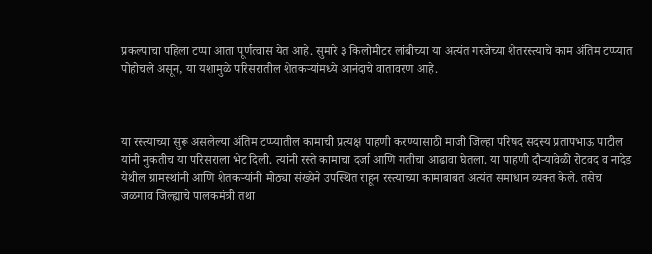प्रकल्पाचा पहिला टप्पा आता पूर्णत्वास येत आहे. सुमारे ३ किलोमीटर लांबीच्या या अत्यंत गरजेच्या शेतरस्त्याचे काम अंतिम टप्प्यात पोहोचले असून, या यशामुळे परिसरातील शेतकऱ्यांमध्ये आनंदाचे वातावरण आहे.



या रस्त्याच्या सुरू असलेल्या अंतिम टप्प्यातील कामाची प्रत्यक्ष पाहणी करण्यासाठी माजी जिल्हा परिषद सदस्य प्रतापभाऊ पाटील यांनी नुकतीच या परिसराला भेट दिली. त्यांनी रस्ते कामाचा दर्जा आणि गतीचा आढावा घेतला. या पाहणी दौऱ्यावेळी रोटवद व नादेड येथील ग्रामस्थांनी आणि शेतकऱ्यांनी मोठ्या संख्येने उपस्थित राहून रस्त्याच्या कामाबाबत अत्यंत समाधान व्यक्त केले. तसेच जळगाव जिल्ह्याचे पालकमंत्री तथा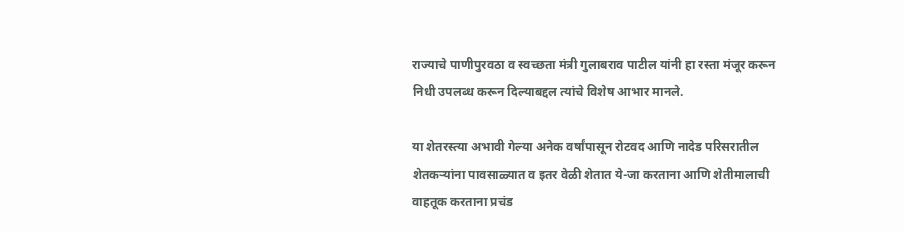राज्याचे पाणीपुरवठा व स्वच्छता मंत्री गुलाबराव पाटील यांनी हा रस्ता मंजूर करून निधी उपलब्ध करून दिल्याबद्दल त्यांचे विशेष आभार मानले.

या शेतरस्त्या अभावी गेल्या अनेक वर्षांपासून रोटवद आणि नादेड परिसरातील शेतकऱ्यांना पावसाळ्यात व इतर वेळी शेतात ये-जा करताना आणि शेतीमालाची वाहतूक करताना प्रचंड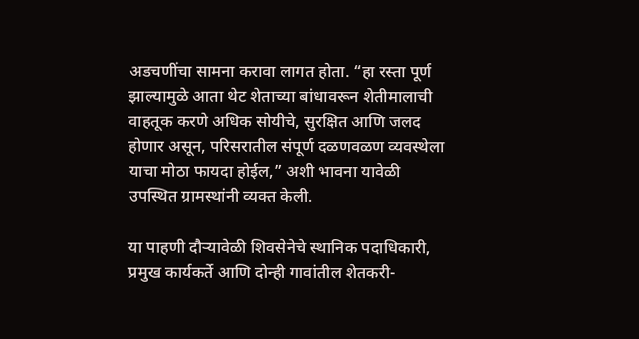अडचणींचा सामना करावा लागत होता. “हा रस्ता पूर्ण झाल्यामुळे आता थेट शेताच्या बांधावरून शेतीमालाची वाहतूक करणे अधिक सोयीचे, सुरक्षित आणि जलद होणार असून, परिसरातील संपूर्ण दळणवळण व्यवस्थेला याचा मोठा फायदा होईल,” अशी भावना यावेळी उपस्थित ग्रामस्थांनी व्यक्त केली.

या पाहणी दौऱ्यावेळी शिवसेनेचे स्थानिक पदाधिकारी, प्रमुख कार्यकर्ते आणि दोन्ही गावांतील शेतकरी-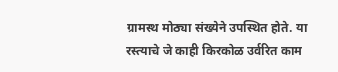ग्रामस्थ मोठ्या संख्येने उपस्थित होते. या रस्त्याचे जे काही किरकोळ उर्वरित काम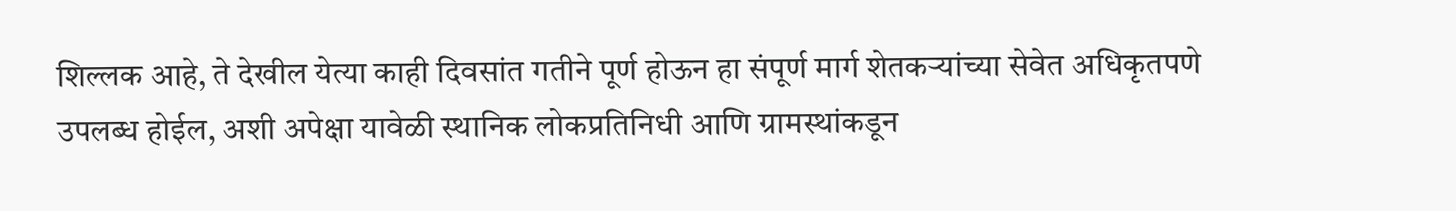शिल्लक आहे, ते देखील येत्या काही दिवसांत गतीने पूर्ण होऊन हा संपूर्ण मार्ग शेतकऱ्यांच्या सेवेत अधिकृतपणे उपलब्ध होईल, अशी अपेक्षा यावेळी स्थानिक लोकप्रतिनिधी आणि ग्रामस्थांकडून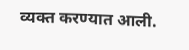व्यक्त करण्यात आली.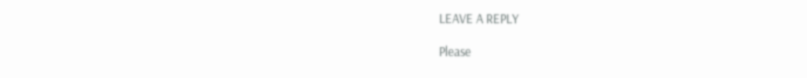LEAVE A REPLY

Please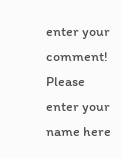enter your comment!
Please enter your name here